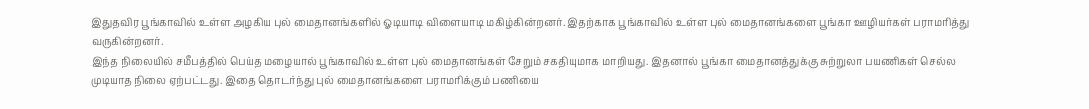இதுதவிர பூங்காவில் உள்ள அழகிய புல் மைதானங்களில் ஓடியாடி விளையாடி மகிழ்கின்றனர். இதற்காக பூங்காவில் உள்ள புல் மைதானங்களை பூங்கா ஊழியர்கள் பராமரித்து வருகின்றனர்.
இந்த நிலையில் சமீபத்தில் பெய்த மழையால் பூங்காவில் உள்ள புல் மைதானங்கள் சேறும் சகதியுமாக மாறியது. இதனால் பூங்கா மைதானத்துக்கு சுற்றுலா பயணிகள் செல்ல முடியாத நிலை ஏற்பட்டது. இதை தொடர்ந்து புல் மைதானங்களை பராமரிக்கும் பணியை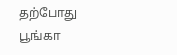தற்போது பூங்கா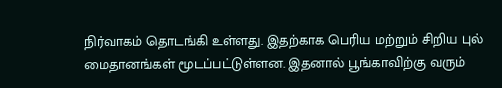நிர்வாகம் தொடங்கி உள்ளது. இதற்காக பெரிய மற்றும் சிறிய புல் மைதானங்கள் மூடப்பட்டுள்ளன. இதனால் பூங்காவிற்கு வரும்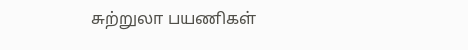சுற்றுலா பயணிகள்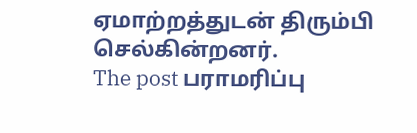ஏமாற்றத்துடன் திரும்பி செல்கின்றனர்.
The post பராமரிப்பு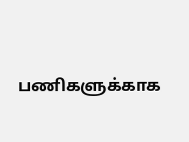பணிகளுக்காக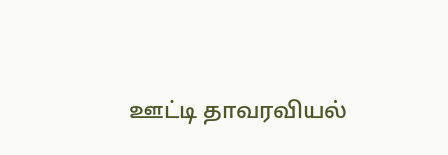ஊட்டி தாவரவியல்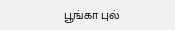பூங்கா புல்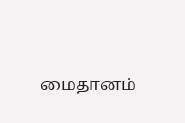மைதானம்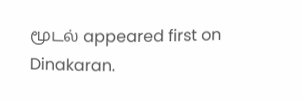மூடல் appeared first on Dinakaran.